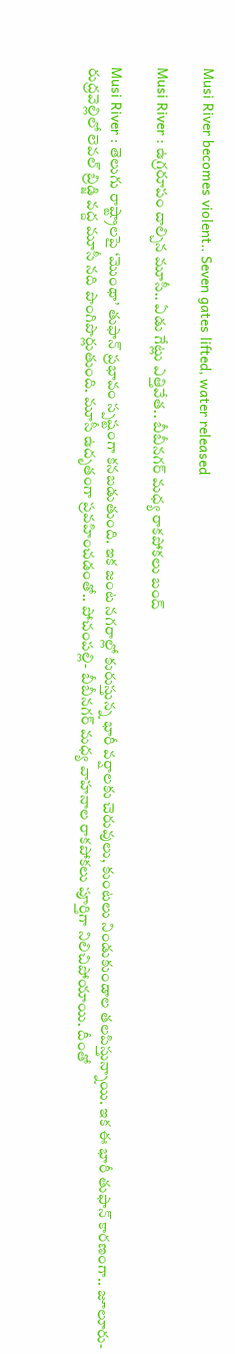Musi River becomes violent.. Seven gates lifted, water released

Musi River : ఉగ్రరూపం దాల్చిన మూసీ.. ఏడు గేట్లు ఎత్తివేత‌.. బీబీనగర్ మ‌ధ్య‌ రాకపోకలు బంద్

Musi River : తెలుగు రాష్ట్రాలపై ‘మొంథా’ తుఫాన్ ప్రభావం స్పష్టంగా కనబడుతుంది. ఇక జంట నగరాల్లో కురుస్తున్న భారీ వర్షాలకు చెరువులు, కుంటలు నిండుకుండాల తలపిస్తున్నాయి. ఇక ఈ భారీ తుఫాన్ కారణంగా.. జూలూరు- రుద్రవెల్లిలో లెవ‌ల్ బ్రిడ్జి వద్ద మూసీ నది పొంగిపొర్లుతుంది. మూసీ ఉదృతంగా ప్రవహించడంతో.. పోచంపల్లి- బీబీనగర్ మధ్య వాహనాల రాకపోకలు పూర్తిగా నిలిచిపోయాయి. దీంతో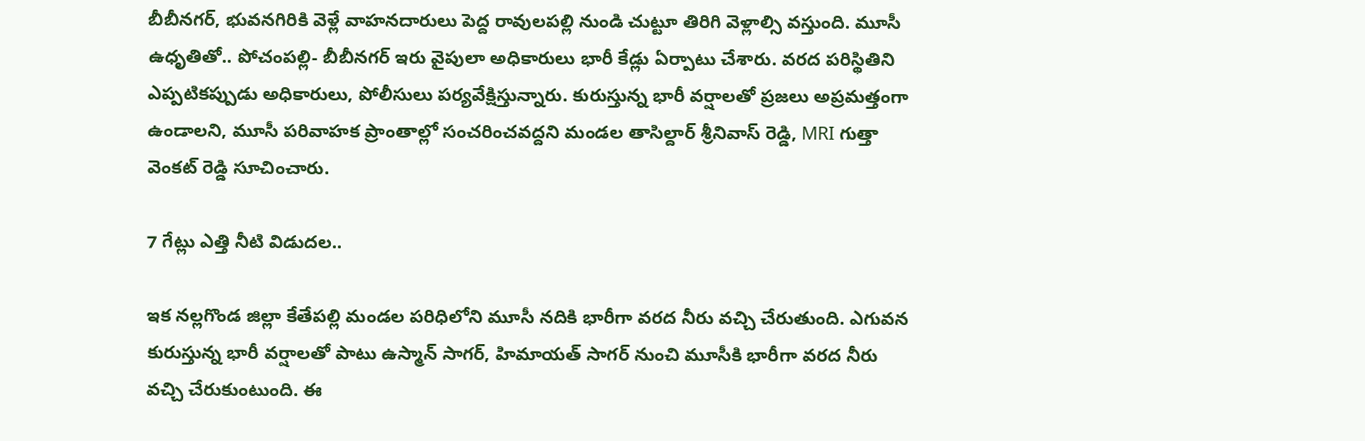బీబీనగర్, భువనగిరికి వెళ్లే వాహనదారులు పెద్ద రావులపల్లి నుండి చుట్టూ తిరిగి వెళ్లాల్సి వస్తుంది. మూసీ ఉధృతితో.. పోచంపల్లి- బీబీనగర్‌ ఇరు వైపులా అధికారులు భారీ కేడ్లు ఏర్పాటు చేశారు. వరద పరిస్థితిని ఎప్పటికప్పుడు అధికారులు, పోలీసులు పర్యవేక్షిస్తున్నారు. కురుస్తున్న భారీ వర్షాలతో ప్రజలు అప్రమత్తంగా ఉండాలని, మూసీ పరివాహక ప్రాంతాల్లో సంచరించవద్దని మండల తాసిల్దార్ శ్రీనివాస్ రెడ్డి, MRI గుత్తా వెంకట్ రెడ్డి సూచించారు.

7 గేట్లు ఎత్తి నీటి విడుదల..

ఇక న‌ల్ల‌గొండ జిల్లా కేతేప‌ల్లి మండ‌ల ప‌రిధిలోని మూసీ న‌దికి భారీగా వరద నీరు వచ్చి చేరుతుంది. ఎగువ‌న కురుస్తున్న భారీ వ‌ర్షాల‌తో పాటు ఉస్మాన్ సాగ‌ర్, హిమాయ‌త్ సాగ‌ర్ నుంచి మూసీకి భారీగా వ‌ర‌ద నీరు వ‌చ్చి చేరుకుంటుంది. ఈ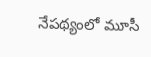నేప‌థ్యంలో మూసీ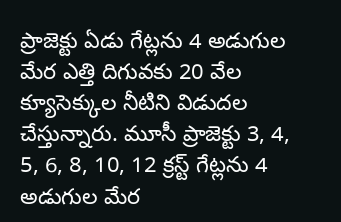ప్రాజెక్టు ఏడు గేట్ల‌ను 4 అడుగుల మేర ఎత్తి దిగువ‌కు 20 వేల క్యూసెక్కుల నీటిని విడుద‌ల చేస్తున్నారు. మూసీ ప్రాజెక్టు 3, 4, 5, 6, 8, 10, 12 క్రస్ట్ గేట్లను 4 అడుగుల మేర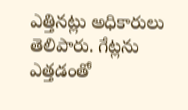ఎత్తిన‌ట్లు అధికారులు తెలిపారు. గేట్ల‌ను ఎత్త‌డంతో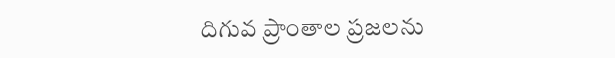దిగువ ప్రాంతాల ప్ర‌జ‌ల‌ను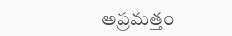అప్ర‌మ‌త్తం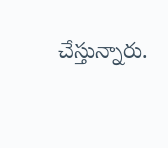చేస్తున్నారు.